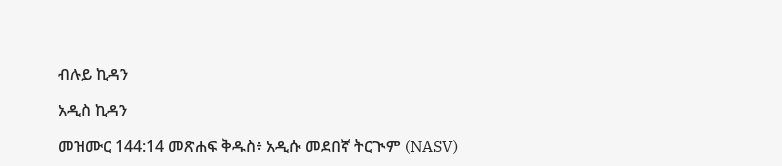ብሉይ ኪዳን

አዲስ ኪዳን

መዝሙር 144:14 መጽሐፍ ቅዱስ፥ አዲሱ መደበኛ ትርጒም (NASV)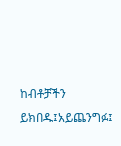ከብቶቻችን ይክበዱ፤አይጨንግፉ፤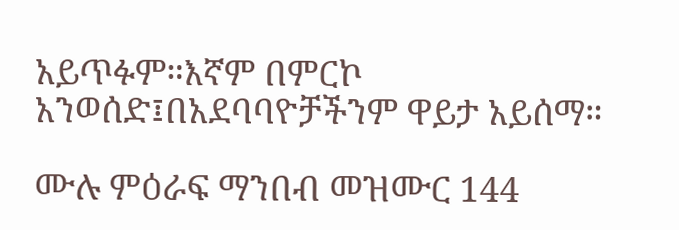አይጥፉም።እኛም በምርኮ አንወሰድ፤በአደባባዮቻችንም ዋይታ አይሰማ።

ሙሉ ምዕራፍ ማንበብ መዝሙር 144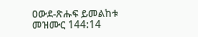ዐውደ-ጽሑፍ ይመልከቱ መዝሙር 144:14